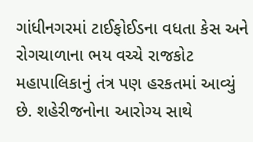ગાંધીનગરમાં ટાઈફોઈડના વધતા કેસ અને રોગચાળાના ભય વચ્ચે રાજકોટ મહાપાલિકાનું તંત્ર પણ હરકતમાં આવ્યું છે. શહેરીજનોના આરોગ્ય સાથે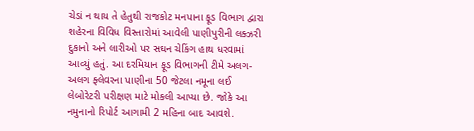ચેડાં ન થાય તે હેતુથી રાજકોટ મનપાના ફૂડ વિભાગ દ્વારા શહેરના વિવિધ વિસ્તારોમાં આવેલી પાણીપુરીની લક્ઝરી દુકાનો અને લારીઓ પર સઘન ચેકિંગ હાથ ધરવામાં આવ્યું હતું. આ દરમિયાન ફૂડ વિભાગની ટીમે અલગ-અલગ ફ્લેવરના પાણીના 50 જેટલા નમૂના લઈ લેબોરેટરી પરીક્ષણ માટે મોકલી આપ્યા છે. જોકે આ નમુનાનો રિપોર્ટ આગામી 2 મહિના બાદ આવશે.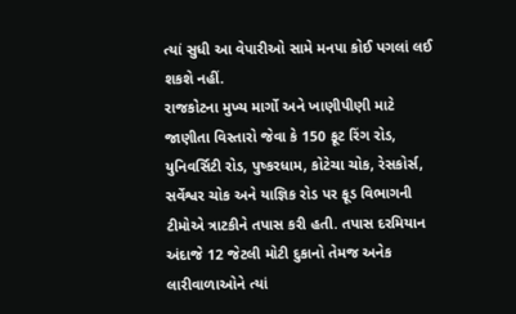ત્યાં સુધી આ વેપારીઓ સામે મનપા કોઈ પગલાં લઈ શકશે નહીં.
રાજકોટના મુખ્ય માર્ગો અને ખાણીપીણી માટે જાણીતા વિસ્તારો જેવા કે 150 ફૂટ રિંગ રોડ, યુનિવર્સિટી રોડ, પુષ્કરધામ, કોટેચા ચોક, રેસકોર્સ, સર્વેશ્વર ચોક અને યાજ્ઞિક રોડ પર ફૂડ વિભાગની ટીમોએ ત્રાટકીને તપાસ કરી હતી. તપાસ દરમિયાન અંદાજે 12 જેટલી મોટી દુકાનો તેમજ અનેક લારીવાળાઓને ત્યાં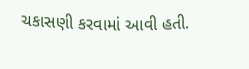ચકાસણી કરવામાં આવી હતી.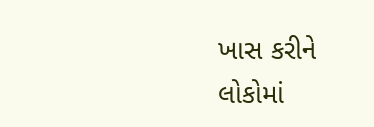ખાસ કરીને લોકોમાં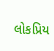લોકપ્રિય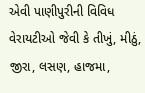એવી પાણીપુરીની વિવિધ વેરાયટીઓ જેવી કે તીખું, મીઠું, જીરા, લસણ, હાજમા,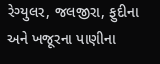રેગ્યુલર, જલજીરા, ફુદીના અને ખજૂરના પાણીના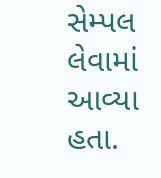સેમ્પલ લેવામાં આવ્યા હતા.